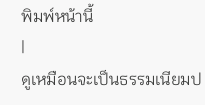พิมพ์หน้านี้
|
ดูเหมือนจะเป็นธรรมเนียมป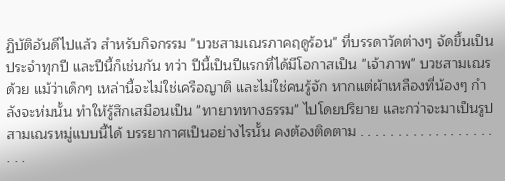ฏิบัติอันดีไปแล้ว สำหรับกิจกรรม "บวชสามเณรภาคฤดูร้อน" ที่บรรดาวัดต่างๆ จัดขึ้นเป็นประจำทุกปี และปีนี้ก็เช่นกัน ทว่า ปีนี้เป็นปีแรกที่ได้มีโอกาสเป็น "เจ้าภาพ" บวชสามเณรด้วย แม้ว่าเด็กๆ เหล่านี้จะไม่ใช่เครือญาติ และไม่ใช่คนรู้จัก หากแต่ผ้าเหลืองที่น้องๆ กำลังจะห่มนั้น ทำให้รู้สึกเสมือนเป็น "ทายาททางธรรม" ไปโดยปริยาย และกว่าจะมาเป็นรูปสามเณรหมู่แบบนี้ได้ บรรยากาศเป็นอย่างไรนั้น คงต้องติดตาม . . . . . . . . . . . . . . . . . . . . .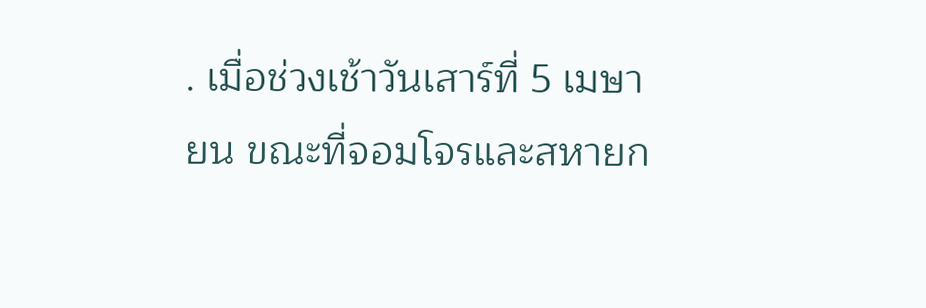. เมื่อช่วงเช้าวันเสาร์ที่ 5 เมษายน ขณะที่จอมโจรและสหายก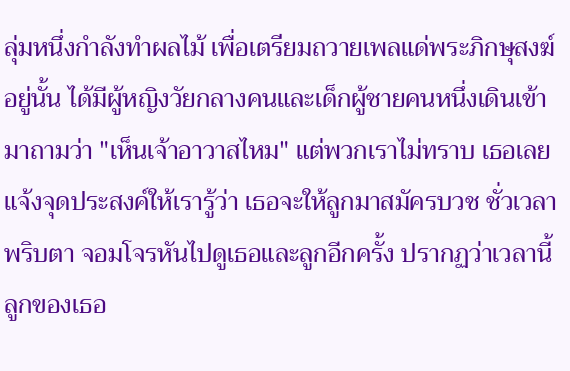ลุ่มหนึ่งกำลังทำผลไม้ เพื่อเตรียมถวายเพลแด่พระภิกษุสงฆ์อยู่นั้น ได้มีผู้หญิงวัยกลางคนและเด็กผู้ชายคนหนึ่งเดินเข้ามาถามว่า "เห็นเจ้าอาวาสไหม" แต่พวกเราไม่ทราบ เธอเลยแจ้งจุดประสงค์ให้เรารู้ว่า เธอจะให้ลูกมาสมัครบวช ชั่วเวลาพริบตา จอมโจรหันไปดูเธอและลูกอีกครั้ง ปรากฏว่าเวลานี้ลูกของเธอ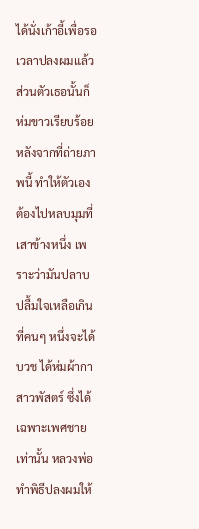ได้นั่งเก้าอี้เพื่อรอเวลาปลงผมแล้ว ส่วนตัวเธอนั้นก็ห่มขาวเรียบร้อย หลังจากที่ถ่ายภาพนี้ ทำให้ตัวเองต้องไปหลบมุมที่เสาข้างหนึ่ง เพราะว่ามันปลาบปลื้มใจเหลือเกิน ที่คนๆ หนึ่งจะได้บวช ได้ห่มผ้ากาสาวพัสตร์ ซึ่งได้เฉพาะเพศชายเท่านั้น หลวงพ่อทำพิธีปลงผมให้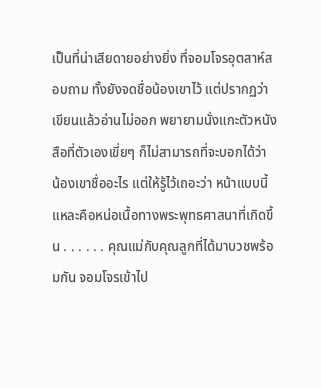เป็นที่น่าเสียดายอย่างยิ่ง ที่จอมโจรอุตสาห์สอบถาม ทั้งยังจดชื่อน้องเขาไว้ แต่ปรากฏว่าเขียนแล้วอ่านไม่ออก พยายามนั่งแกะตัวหนังสือที่ตัวเองเขี่ยๆ ก็ไม่สามารถที่จะบอกได้ว่า น้องเขาชื่ออะไร แต่ให้รู้ไว้เถอะว่า หน้าแบบนี้แหละคือหน่อเนื้อทางพระพุทธศาสนาที่เกิดขึ้น . . . . . . คุณแม่กับคุณลูกที่ได้มาบวชพร้อมกัน จอมโจรเข้าไป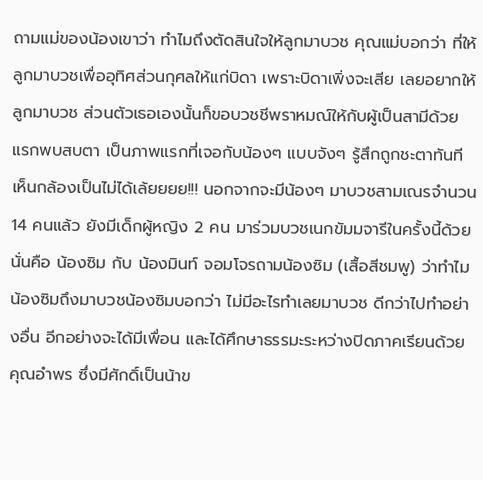ถามแม่ของน้องเขาว่า ทำไมถึงตัดสินใจให้ลูกมาบวช คุณแม่บอกว่า ที่ให้ลูกมาบวชเพื่ออุทิศส่วนกุศลให้แก่บิดา เพราะบิดาเพิ่งจะเสีย เลยอยากให้ลูกมาบวช ส่วนตัวเธอเองนั้นก็ขอบวชชีพราหมณ์ให้กับผู้เป็นสามีด้วย แรกพบสบตา เป็นภาพแรกที่เจอกับน้องๆ แบบจังๆ รู้สึกถูกชะตาทันที เห็นกล้องเป็นไม่ได้เล้ยยยย!!! นอกจากจะมีน้องๆ มาบวชสามเณรจำนวน 14 คนแล้ว ยังมีเด็กผู้หญิง 2 คน มาร่วมบวชเนกขัมมจารีในครั้งนี้ด้วย นั่นคือ น้องซิม กับ น้องมินท์ จอมโจรถามน้องซิม (เสื้อสีชมพู) ว่าทำไมน้องซิมถึงมาบวชน้องซิมบอกว่า ไม่มีอะไรทำเลยมาบวช ดีกว่าไปทำอย่างอื่น อีกอย่างจะได้มีเพื่อน และได้ศึกษาธรรมะระหว่างปิดภาคเรียนด้วย คุณอำพร ซึ่งมีศักดิ์เป็นน้าข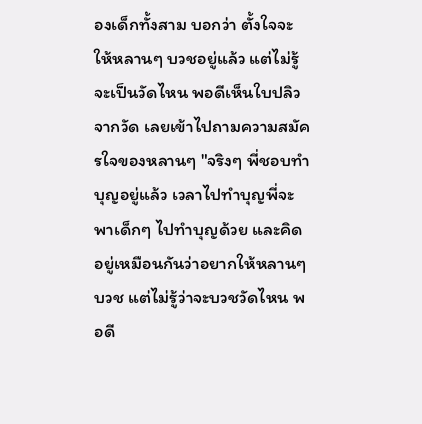องเด็กทั้งสาม บอกว่า ตั้งใจจะให้หลานๆ บวชอยู่แล้ว แต่ไม่รู้จะเป็นวัดไหน พอดีเห็นใบปลิวจากวัด เลยเข้าไปถามความสมัครใจของหลานๆ "จริงๆ พี่ชอบทำบุญอยู่แล้ว เวลาไปทำบุญพี่จะพาเด็กๆ ไปทำบุญด้วย และคิดอยู่เหมือนกันว่าอยากให้หลานๆ บวช แต่ไม่รู้ว่าจะบวชวัดไหน พอดี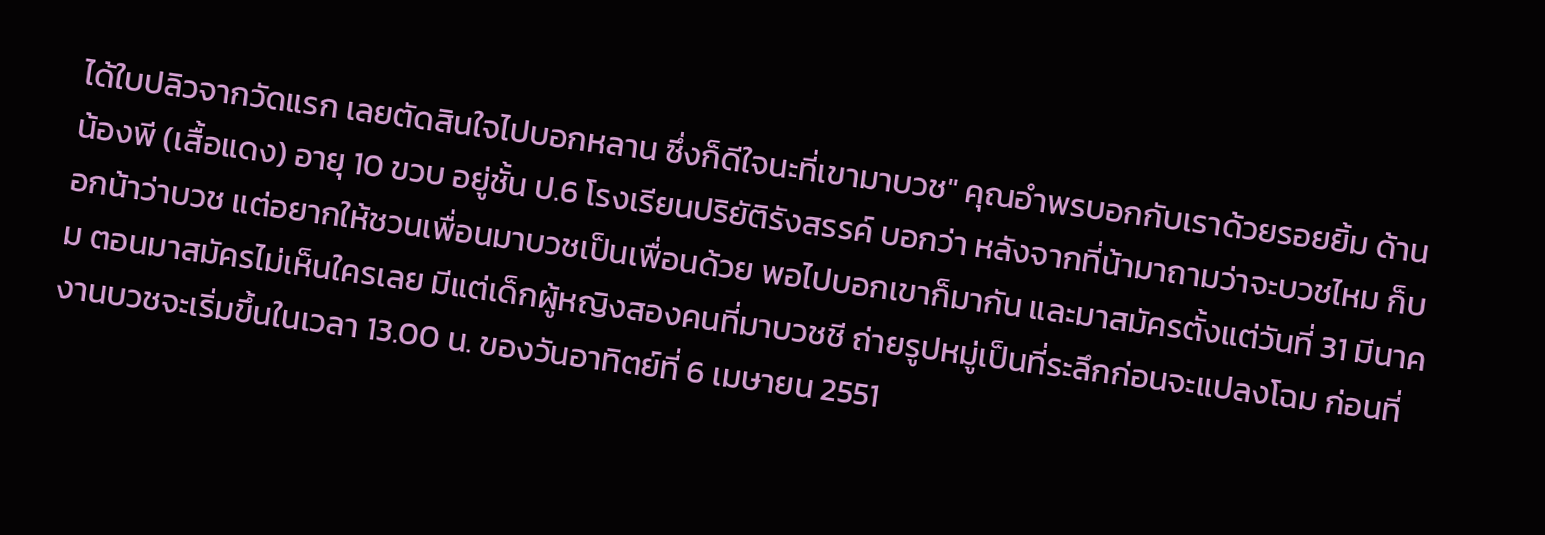ได้ใบปลิวจากวัดแรก เลยตัดสินใจไปบอกหลาน ซึ่งก็ดีใจนะที่เขามาบวช" คุณอำพรบอกกับเราด้วยรอยยิ้ม ด้านน้องพี (เสื้อแดง) อายุ 10 ขวบ อยู่ชั้น ป.6 โรงเรียนปริยัติรังสรรค์ บอกว่า หลังจากที่น้ามาถามว่าจะบวชไหม ก็บอกน้าว่าบวช แต่อยากให้ชวนเพื่อนมาบวชเป็นเพื่อนด้วย พอไปบอกเขาก็มากัน และมาสมัครตั้งแต่วันที่ 31 มีนาคม ตอนมาสมัครไม่เห็นใครเลย มีแต่เด็กผู้หญิงสองคนที่มาบวชชี ถ่ายรูปหมู่เป็นที่ระลึกก่อนจะแปลงโฉม ก่อนที่งานบวชจะเริ่มขึ้นในเวลา 13.00 น. ของวันอาทิตย์ที่ 6 เมษายน 2551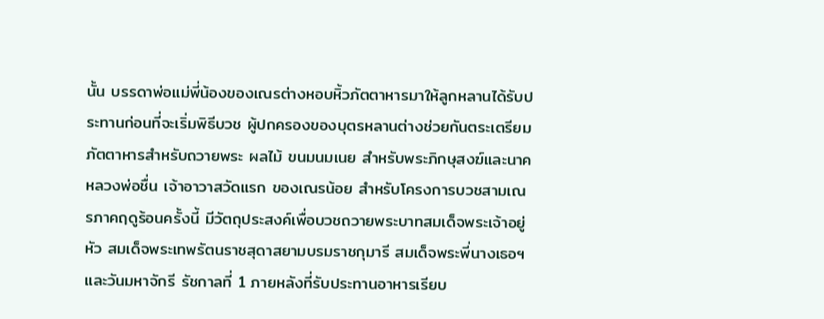นั้น บรรดาพ่อแม่พี่น้องของเณรต่างหอบหิ้วภัตตาหารมาให้ลูกหลานได้รับประทานก่อนที่จะเริ่มพิธีบวช ผู้ปกครองของบุตรหลานต่างช่วยกันตระเตรียมภัตตาหารสำหรับถวายพระ ผลไม้ ขนมนมเนย สำหรับพระภิกษุสงฆ์และนาค หลวงพ่อชื่น เจ้าอาวาสวัดแรก ของเณรน้อย สำหรับโครงการบวชสามเณรภาคฤดูร้อนครั้งนี้ มีวัตถุประสงค์เพื่อบวชถวายพระบาทสมเด็จพระเจ้าอยู่หัว สมเด็จพระเทพรัตนราชสุดาสยามบรมราชกุมารี สมเด็จพระพี่นางเธอฯ และวันมหาจักรี รัชกาลที่ 1 ภายหลังที่รับประทานอาหารเรียบ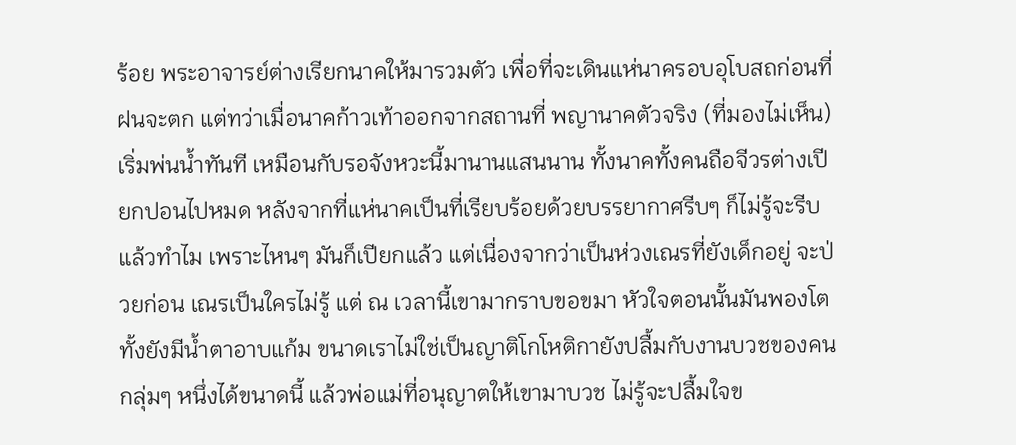ร้อย พระอาจารย์ต่างเรียกนาคให้มารวมตัว เพื่อที่จะเดินแห่นาครอบอุโบสถก่อนที่ฝนจะตก แต่ทว่าเมื่อนาคก้าวเท้าออกจากสถานที่ พญานาคตัวจริง (ที่มองไม่เห็น) เริ่มพ่นน้ำทันที เหมือนกับรอจังหวะนี้มานานแสนนาน ทั้งนาคทั้งคนถือจีวรต่างเปียกปอนไปหมด หลังจากที่แห่นาคเป็นที่เรียบร้อยด้วยบรรยากาศรีบๆ ก็ไม่รู้จะรีบแล้วทำไม เพราะไหนๆ มันก็เปียกแล้ว แต่เนื่องจากว่าเป็นห่วงเณรที่ยังเด็กอยู่ จะป่วยก่อน เณรเป็นใครไม่รู้ แต่ ณ เวลานี้เขามากราบขอขมา หัวใจตอนนั้นมันพองโต ทั้งยังมีน้ำตาอาบแก้ม ขนาดเราไม่ใช่เป็นญาติโกโหติกายังปลื้มกับงานบวชของคนกลุ่มๆ หนึ่งได้ขนาดนี้ แล้วพ่อแม่ที่อนุญาตให้เขามาบวช ไม่รู้จะปลื้มใจข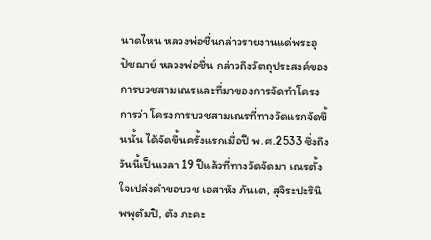นาดไหน หลวงพ่อชื่นกล่าวรายงานแด่พระอุปัชฌาย์ หลวงพ่อชื่น กล่าวถึงวัตถุประสงค์ของการบวชสามเณรและที่มาของการจัดทำโครงการว่า โครงการบวชสามเณรที่ทางวัดแรกจัดขึ้นนั้น ได้จัดขึ้นครั้งแรกเมื่อปี พ.ศ.2533 ซึ่งถึงวันนี้เป็นเวลา 19 ปีแล้วที่ทางวัดจัดมา เณรตั้งใจเปล่งคำขอบวช เอสาหัง ภันเต, สุจิระปะรินิพพุตัมปิ, ตัง ภะคะ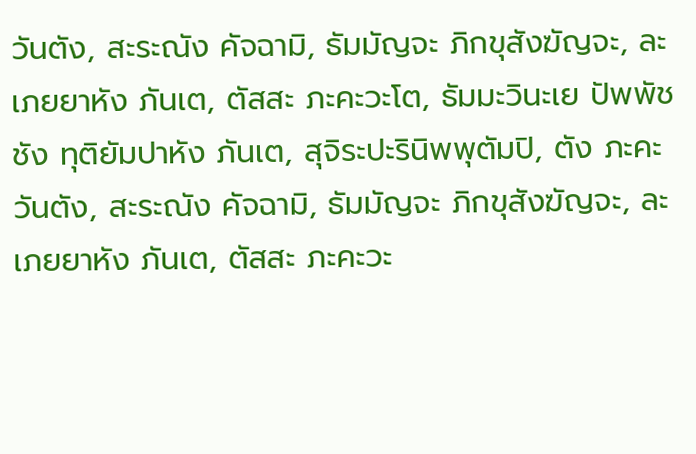วันตัง, สะระณัง คัจฉามิ, ธัมมัญจะ ภิกขุสังฆัญจะ, ละเภยยาหัง ภันเต, ตัสสะ ภะคะวะโต, ธัมมะวินะเย ปัพพัชชัง ทุติยัมปาหัง ภันเต, สุจิระปะรินิพพุตัมปิ, ตัง ภะคะวันตัง, สะระณัง คัจฉามิ, ธัมมัญจะ ภิกขุสังฆัญจะ, ละเภยยาหัง ภันเต, ตัสสะ ภะคะวะ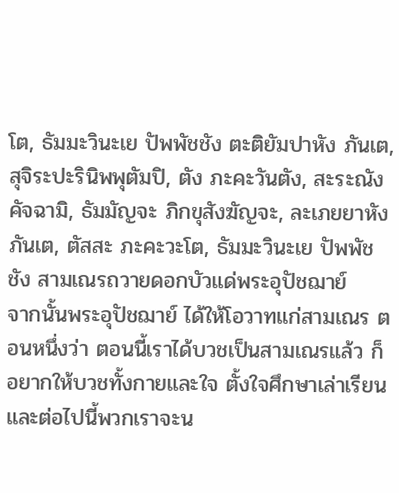โต, ธัมมะวินะเย ปัพพัชชัง ตะติยัมปาหัง ภันเต, สุจิระปะรินิพพุตัมปิ, ตัง ภะคะวันตัง, สะระณัง คัจฉามิ, ธัมมัญจะ ภิกขุสังฆัญจะ, ละเภยยาหัง ภันเต, ตัสสะ ภะคะวะโต, ธัมมะวินะเย ปัพพัชชัง สามเณรถวายดอกบัวแด่พระอุปัชฌาย์
จากนั้นพระอุปัชฌาย์ ได้ให้โอวาทแก่สามเณร ตอนหนึ่งว่า ตอนนี้เราได้บวชเป็นสามเณรแล้ว ก็อยากให้บวชทั้งกายและใจ ตั้งใจศึกษาเล่าเรียน และต่อไปนี้พวกเราจะน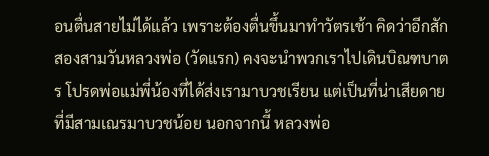อนตื่นสายไม่ได้แล้ว เพราะต้องตื่นขึ้นมาทำวัตรเช้า คิดว่าอีกสักสองสามวันหลวงพ่อ (วัดแรก) คงจะนำพวกเราไปเดินบิณฑบาตร โปรดพ่อแม่พี่น้องที่ได้ส่งเรามาบวชเรียน แต่เป็นที่น่าเสียดายที่มีสามเณรมาบวชน้อย นอกจากนี้ หลวงพ่อ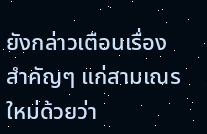ยังกล่าวเตือนเรื่องสำคัญๆ แก่สามเณรใหม่ด้วยว่า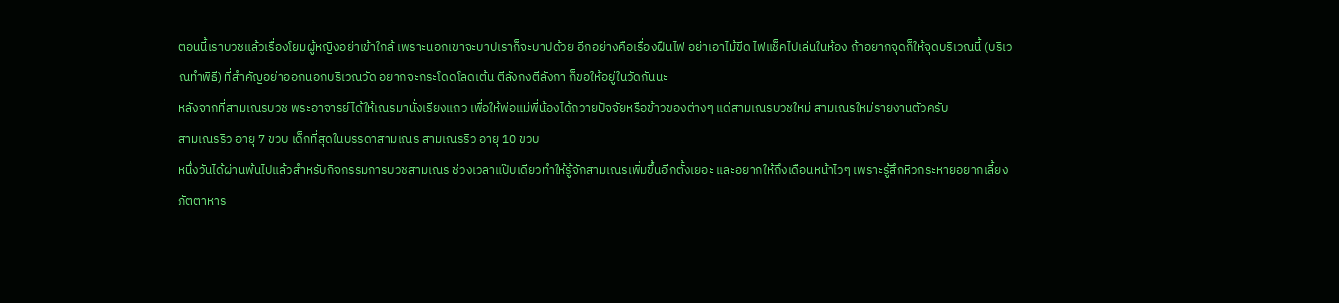ตอนนี้เราบวชแล้วเรื่องโยมผู้หญิงอย่าเข้าใกล้ เพราะนอกเขาจะบาปเราก็จะบาปด้วย อีกอย่างคือเรื่องฝืนไฟ อย่าเอาไม้ขีด ไฟแช็คไปเล่นในห้อง ถ้าอยากจุดก็ให้จุดบริเวณนี้ (บริเวณทำพิธี) ที่สำคัญอย่าออกนอกบริเวณวัด อยากจะกระโดดโลดเต้น ตีลังกงตีลังกา ก็ขอให้อยู่ในวัดกันนะ
หลังจากที่สามเณรบวช พระอาจารย์ได้ให้เณรมานั่งเรียงแถว เพื่อให้พ่อแม่พี่น้องได้ถวายปัจจัยหรือข้าวของต่างๆ แด่สามเณรบวชใหม่ สามเณรใหม่รายงานตัวครับ
สามเณรริว อายุ 7 ขวบ เด็กที่สุดในบรรดาสามเณร สามเณรริว อายุ 10 ขวบ
หนึ่งวันได้ผ่านพ้นไปแล้วสำหรับกิจกรรมการบวชสามเณร ช่วงเวลาแป๊บเดียวทำให้รู้จักสามเณรเพิ่มขึ้นอีกตั้งเยอะ และอยากให้ถึงเดือนหน้าไวๆ เพราะรู้สึกหิวกระหายอยากเลี้ยงภัตตาหาร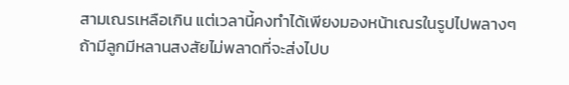สามเณรเหลือเกิน แต่เวลานี้คงทำได้เพียงมองหน้าเณรในรูปไปพลางๆ ถ้ามีลูกมีหลานสงสัยไม่พลาดที่จะส่งไปบ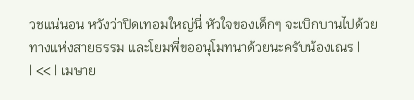วชแน่นอน หวังว่าปิดเทอมใหญ่นี่ หัวใจของเด็กๆ จะเบิกบานไปด้วยทางแห่งสายธรรม และโยมพี่ขออนุโมทนาด้วยนะครับน้องเณร |
| << | เมษาย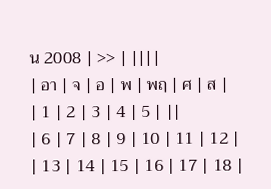น 2008 | >> | ||||
| อา | จ | อ | พ | พฤ | ศ | ส |
| 1 | 2 | 3 | 4 | 5 | ||
| 6 | 7 | 8 | 9 | 10 | 11 | 12 |
| 13 | 14 | 15 | 16 | 17 | 18 |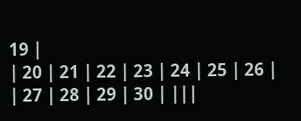19 |
| 20 | 21 | 22 | 23 | 24 | 25 | 26 |
| 27 | 28 | 29 | 30 | |||